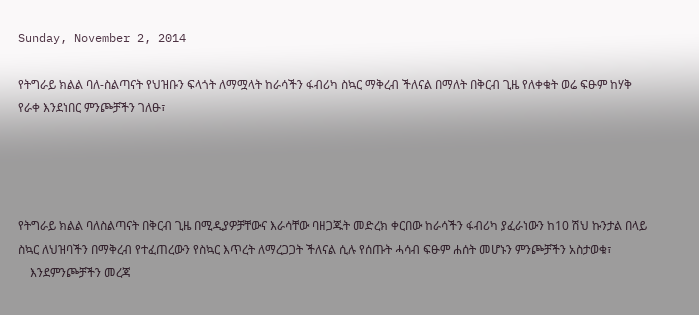Sunday, November 2, 2014

የትግራይ ክልል ባለ-ስልጣናት የህዝቡን ፍላጎት ለማሟላት ከራሳችን ፋብሪካ ስኳር ማቅረብ ችለናል በማለት በቅርብ ጊዜ የለቀቁት ወሬ ፍፁም ከሃቅ የራቀ እንደነበር ምንጮቻችን ገለፁ፣




የትግራይ ክልል ባለስልጣናት በቅርብ ጊዜ በሚዲያዎቻቸውና እራሳቸው ባዘጋጁት መድረክ ቀርበው ከራሳችን ፋብሪካ ያፈራነውን ከ10 ሽህ ኩንታል በላይ ስኳር ለህዝባችን በማቅረብ የተፈጠረውን የስኳር እጥረት ለማረጋጋት ችለናል ሲሉ የሰጡት ሓሳብ ፍፁም ሐሰት መሆኑን ምንጮቻችን አስታወቁ፣
    እንደምንጮቻችን መረጃ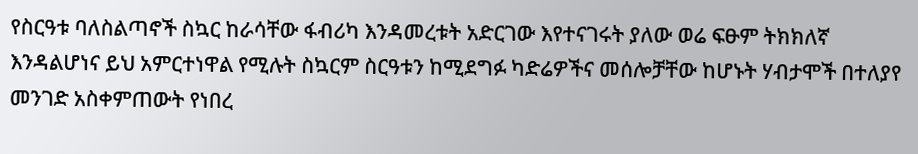የስርዓቱ ባለስልጣኖች ስኳር ከራሳቸው ፋብሪካ እንዳመረቱት አድርገው እየተናገሩት ያለው ወሬ ፍፁም ትክክለኛ እንዳልሆነና ይህ አምርተነዋል የሚሉት ስኳርም ስርዓቱን ከሚደግፉ ካድሬዎችና መሰሎቻቸው ከሆኑት ሃብታሞች በተለያየ መንገድ አስቀምጠውት የነበረ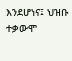እንደሆነና፤ ህዝቡ ተቃውሞ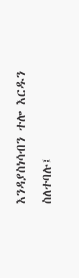እንዳያስነሳብን ተሎ እርዱን ስለተባሉ፤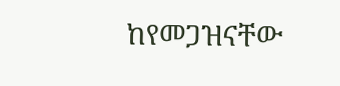ከየመጋዝናቸው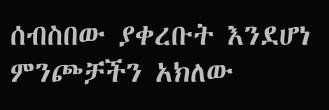ሰብስበው ያቀረቡት እንደሆነ ምንጮቻችን አክለው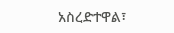አስረድተዋል፣